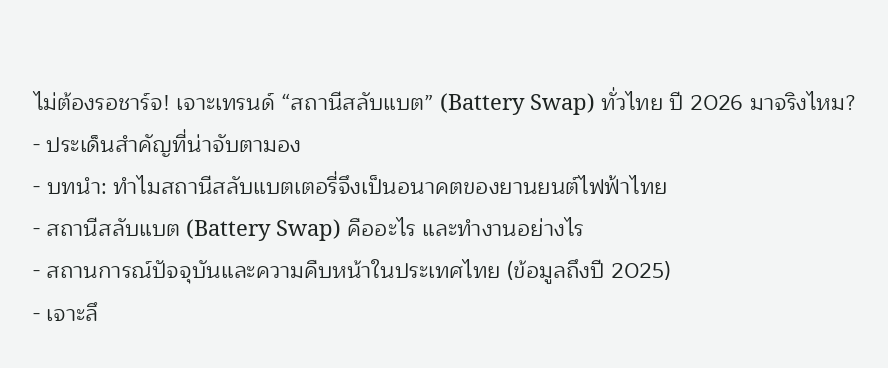ไม่ต้องรอชาร์จ! เจาะเทรนด์ “สถานีสลับแบต” (Battery Swap) ทั่วไทย ปี 2026 มาจริงไหม?
- ประเด็นสำคัญที่น่าจับตามอง
- บทนำ: ทำไมสถานีสลับแบตเตอรี่จึงเป็นอนาคตของยานยนต์ไฟฟ้าไทย
- สถานีสลับแบต (Battery Swap) คืออะไร และทำงานอย่างไร
- สถานการณ์ปัจจุบันและความคืบหน้าในประเทศไทย (ข้อมูลถึงปี 2025)
- เจาะลึ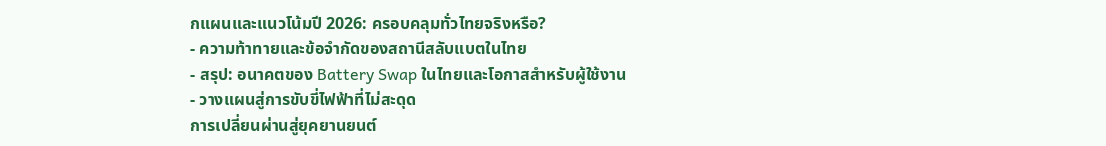กแผนและแนวโน้มปี 2026: ครอบคลุมทั่วไทยจริงหรือ?
- ความท้าทายและข้อจำกัดของสถานีสลับแบตในไทย
- สรุป: อนาคตของ Battery Swap ในไทยและโอกาสสำหรับผู้ใช้งาน
- วางแผนสู่การขับขี่ไฟฟ้าที่ไม่สะดุด
การเปลี่ยนผ่านสู่ยุคยานยนต์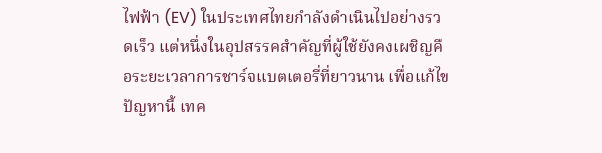ไฟฟ้า (EV) ในประเทศไทยกำลังดำเนินไปอย่างรวดเร็ว แต่หนึ่งในอุปสรรคสำคัญที่ผู้ใช้ยังคงเผชิญคือระยะเวลาการชาร์จแบตเตอรี่ที่ยาวนาน เพื่อแก้ไขปัญหานี้ เทค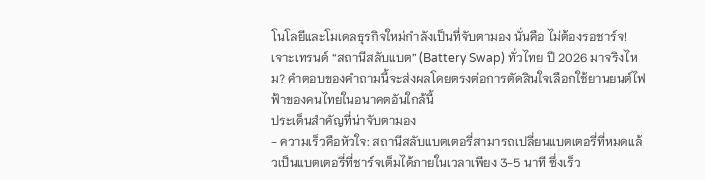โนโลยีและโมเดลธุรกิจใหม่กำลังเป็นที่จับตามอง นั่นคือ ไม่ต้องรอชาร์จ! เจาะเทรนด์ “สถานีสลับแบต” (Battery Swap) ทั่วไทย ปี 2026 มาจริงไหม? คำตอบของคำถามนี้จะส่งผลโดยตรงต่อการตัดสินใจเลือกใช้ยานยนต์ไฟฟ้าของคนไทยในอนาคตอันใกล้นี้
ประเด็นสำคัญที่น่าจับตามอง
- ความเร็วคือหัวใจ: สถานีสลับแบตเตอรี่สามารถเปลี่ยนแบตเตอรี่ที่หมดแล้วเป็นแบตเตอรี่ที่ชาร์จเต็มได้ภายในเวลาเพียง 3-5 นาที ซึ่งเร็ว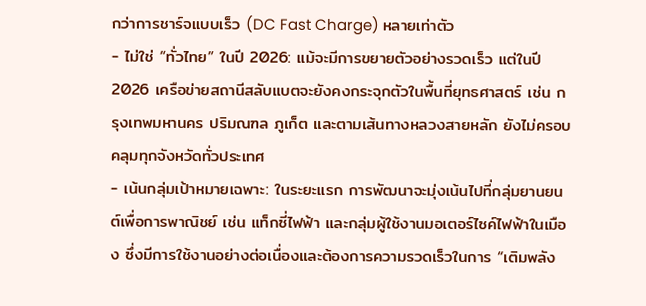กว่าการชาร์จแบบเร็ว (DC Fast Charge) หลายเท่าตัว
- ไม่ใช่ “ทั่วไทย” ในปี 2026: แม้จะมีการขยายตัวอย่างรวดเร็ว แต่ในปี 2026 เครือข่ายสถานีสลับแบตจะยังคงกระจุกตัวในพื้นที่ยุทธศาสตร์ เช่น กรุงเทพมหานคร ปริมณฑล ภูเก็ต และตามเส้นทางหลวงสายหลัก ยังไม่ครอบคลุมทุกจังหวัดทั่วประเทศ
- เน้นกลุ่มเป้าหมายเฉพาะ: ในระยะแรก การพัฒนาจะมุ่งเน้นไปที่กลุ่มยานยนต์เพื่อการพาณิชย์ เช่น แท็กซี่ไฟฟ้า และกลุ่มผู้ใช้งานมอเตอร์ไซค์ไฟฟ้าในเมือง ซึ่งมีการใช้งานอย่างต่อเนื่องและต้องการความรวดเร็วในการ “เติมพลัง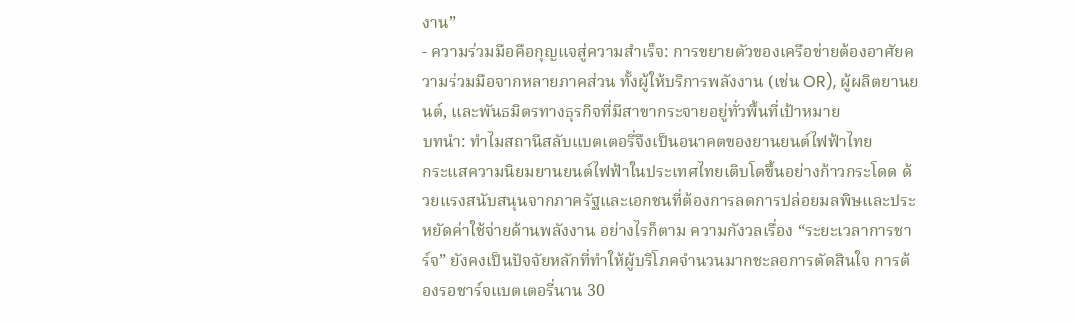งาน”
- ความร่วมมือคือกุญแจสู่ความสำเร็จ: การขยายตัวของเครือข่ายต้องอาศัยความร่วมมือจากหลายภาคส่วน ทั้งผู้ให้บริการพลังงาน (เช่น OR), ผู้ผลิตยานยนต์, และพันธมิตรทางธุรกิจที่มีสาขากระจายอยู่ทั่วพื้นที่เป้าหมาย
บทนำ: ทำไมสถานีสลับแบตเตอรี่จึงเป็นอนาคตของยานยนต์ไฟฟ้าไทย
กระแสความนิยมยานยนต์ไฟฟ้าในประเทศไทยเติบโตขึ้นอย่างก้าวกระโดด ด้วยแรงสนับสนุนจากภาครัฐและเอกชนที่ต้องการลดการปล่อยมลพิษและประหยัดค่าใช้จ่ายด้านพลังงาน อย่างไรก็ตาม ความกังวลเรื่อง “ระยะเวลาการชาร์จ” ยังคงเป็นปัจจัยหลักที่ทำให้ผู้บริโภคจำนวนมากชะลอการตัดสินใจ การต้องรอชาร์จแบตเตอรี่นาน 30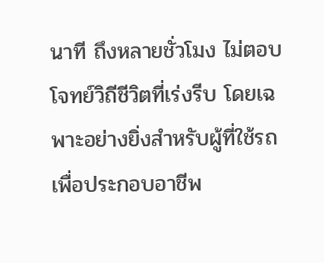นาที ถึงหลายชั่วโมง ไม่ตอบโจทย์วิถีชีวิตที่เร่งรีบ โดยเฉพาะอย่างยิ่งสำหรับผู้ที่ใช้รถเพื่อประกอบอาชีพ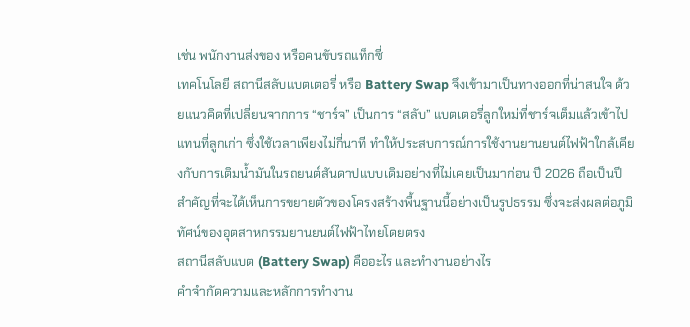เช่น พนักงานส่งของ หรือคนขับรถแท็กซี่
เทคโนโลยี สถานีสลับแบตเตอรี่ หรือ Battery Swap จึงเข้ามาเป็นทางออกที่น่าสนใจ ด้วยแนวคิดที่เปลี่ยนจากการ “ชาร์จ” เป็นการ “สลับ” แบตเตอรี่ลูกใหม่ที่ชาร์จเต็มแล้วเข้าไปแทนที่ลูกเก่า ซึ่งใช้เวลาเพียงไม่กี่นาที ทำให้ประสบการณ์การใช้งานยานยนต์ไฟฟ้าใกล้เคียงกับการเติมน้ำมันในรถยนต์สันดาปแบบเดิมอย่างที่ไม่เคยเป็นมาก่อน ปี 2026 ถือเป็นปีสำคัญที่จะได้เห็นการขยายตัวของโครงสร้างพื้นฐานนี้อย่างเป็นรูปธรรม ซึ่งจะส่งผลต่อภูมิทัศน์ของอุตสาหกรรมยานยนต์ไฟฟ้าไทยโดยตรง
สถานีสลับแบต (Battery Swap) คืออะไร และทำงานอย่างไร
คำจำกัดความและหลักการทำงาน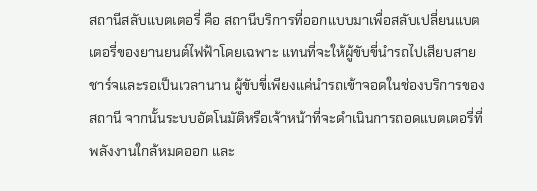สถานีสลับแบตเตอรี่ คือ สถานีบริการที่ออกแบบมาเพื่อสลับเปลี่ยนแบตเตอรี่ของยานยนต์ไฟฟ้าโดยเฉพาะ แทนที่จะให้ผู้ขับขี่นำรถไปเสียบสายชาร์จและรอเป็นเวลานาน ผู้ขับขี่เพียงแค่นำรถเข้าจอดในช่องบริการของสถานี จากนั้นระบบอัตโนมัติหรือเจ้าหน้าที่จะดำเนินการถอดแบตเตอรี่ที่พลังงานใกล้หมดออก และ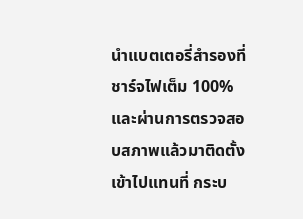นำแบตเตอรี่สำรองที่ชาร์จไฟเต็ม 100% และผ่านการตรวจสอบสภาพแล้วมาติดตั้งเข้าไปแทนที่ กระบ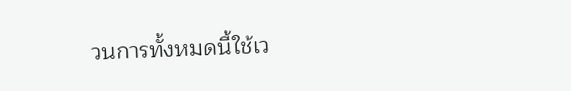วนการทั้งหมดนี้ใช้เว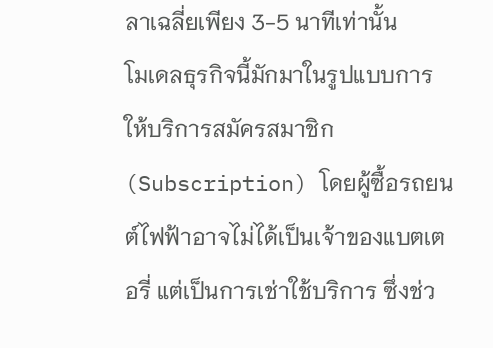ลาเฉลี่ยเพียง 3-5 นาทีเท่านั้น
โมเดลธุรกิจนี้มักมาในรูปแบบการให้บริการสมัครสมาชิก (Subscription) โดยผู้ซื้อรถยนต์ไฟฟ้าอาจไม่ได้เป็นเจ้าของแบตเตอรี่ แต่เป็นการเช่าใช้บริการ ซึ่งช่ว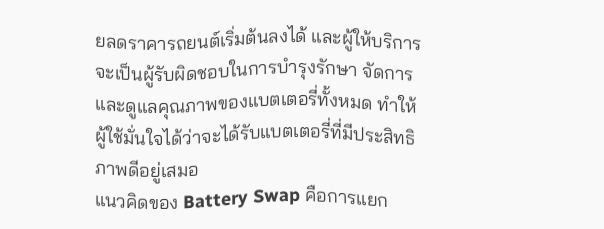ยลดราคารถยนต์เริ่มต้นลงได้ และผู้ให้บริการจะเป็นผู้รับผิดชอบในการบำรุงรักษา จัดการ และดูแลคุณภาพของแบตเตอรี่ทั้งหมด ทำให้ผู้ใช้มั่นใจได้ว่าจะได้รับแบตเตอรี่ที่มีประสิทธิภาพดีอยู่เสมอ
แนวคิดของ Battery Swap คือการแยก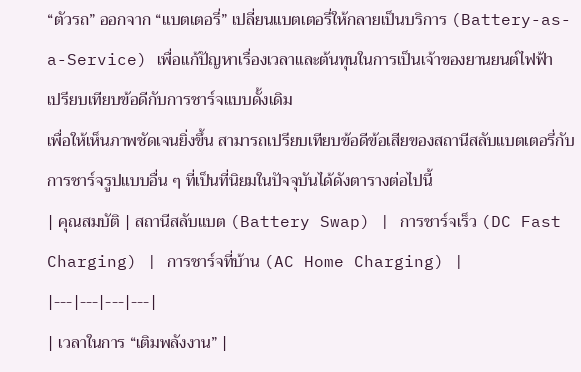“ตัวรถ” ออกจาก “แบตเตอรี่” เปลี่ยนแบตเตอรี่ให้กลายเป็นบริการ (Battery-as-a-Service) เพื่อแก้ปัญหาเรื่องเวลาและต้นทุนในการเป็นเจ้าของยานยนต์ไฟฟ้า
เปรียบเทียบข้อดีกับการชาร์จแบบดั้งเดิม
เพื่อให้เห็นภาพชัดเจนยิ่งขึ้น สามารถเปรียบเทียบข้อดีข้อเสียของสถานีสลับแบตเตอรี่กับการชาร์จรูปแบบอื่น ๆ ที่เป็นที่นิยมในปัจจุบันได้ดังตารางต่อไปนี้
| คุณสมบัติ | สถานีสลับแบต (Battery Swap) | การชาร์จเร็ว (DC Fast Charging) | การชาร์จที่บ้าน (AC Home Charging) |
|---|---|---|---|
| เวลาในการ “เติมพลังงาน” |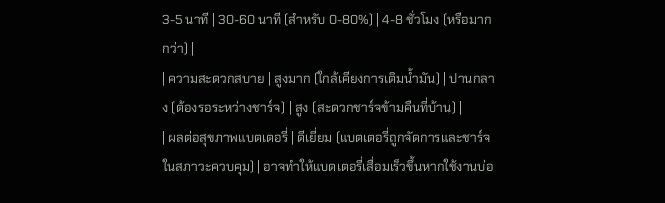3-5 นาที | 30-60 นาที (สำหรับ 0-80%) | 4-8 ชั่วโมง (หรือมากกว่า) |
| ความสะดวกสบาย | สูงมาก (ใกล้เคียงการเติมน้ำมัน) | ปานกลาง (ต้องรอระหว่างชาร์จ) | สูง (สะดวกชาร์จข้ามคืนที่บ้าน) |
| ผลต่อสุขภาพแบตเตอรี่ | ดีเยี่ยม (แบตเตอรี่ถูกจัดการและชาร์จในสภาวะควบคุม) | อาจทำให้แบตเตอรี่เสื่อมเร็วขึ้นหากใช้งานบ่อ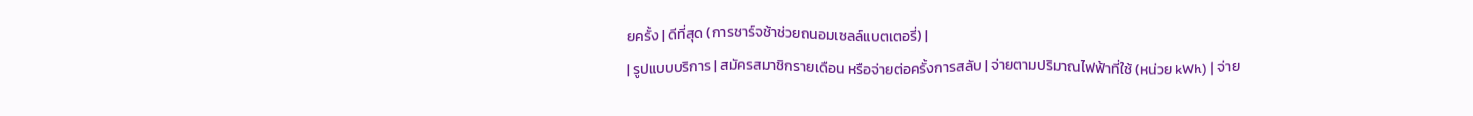ยครั้ง | ดีที่สุด (การชาร์จช้าช่วยถนอมเซลล์แบตเตอรี่) |
| รูปแบบบริการ | สมัครสมาชิกรายเดือน หรือจ่ายต่อครั้งการสลับ | จ่ายตามปริมาณไฟฟ้าที่ใช้ (หน่วย kWh) | จ่าย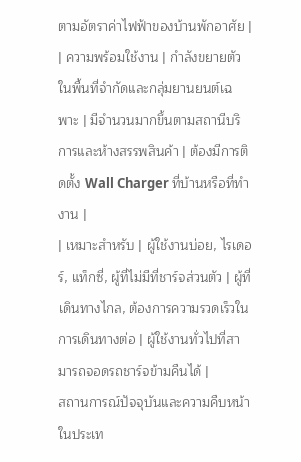ตามอัตราค่าไฟฟ้าของบ้านพักอาศัย |
| ความพร้อมใช้งาน | กำลังขยายตัวในพื้นที่จำกัดและกลุ่มยานยนต์เฉพาะ | มีจำนวนมากขึ้นตามสถานีบริการและห้างสรรพสินค้า | ต้องมีการติดตั้ง Wall Charger ที่บ้านหรือที่ทำงาน |
| เหมาะสำหรับ | ผู้ใช้งานบ่อย, ไรเดอร์, แท็กซี่, ผู้ที่ไม่มีที่ชาร์จส่วนตัว | ผู้ที่เดินทางไกล, ต้องการความรวดเร็วในการเดินทางต่อ | ผู้ใช้งานทั่วไปที่สามารถจอดรถชาร์จข้ามคืนได้ |
สถานการณ์ปัจจุบันและความคืบหน้าในประเท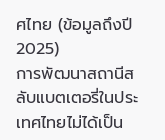ศไทย (ข้อมูลถึงปี 2025)
การพัฒนาสถานีสลับแบตเตอรี่ในประเทศไทยไม่ได้เป็น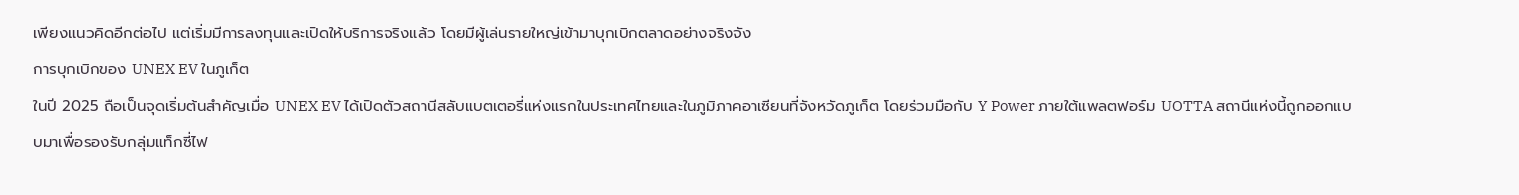เพียงแนวคิดอีกต่อไป แต่เริ่มมีการลงทุนและเปิดให้บริการจริงแล้ว โดยมีผู้เล่นรายใหญ่เข้ามาบุกเบิกตลาดอย่างจริงจัง
การบุกเบิกของ UNEX EV ในภูเก็ต
ในปี 2025 ถือเป็นจุดเริ่มต้นสำคัญเมื่อ UNEX EV ได้เปิดตัวสถานีสลับแบตเตอรี่แห่งแรกในประเทศไทยและในภูมิภาคอาเซียนที่จังหวัดภูเก็ต โดยร่วมมือกับ Y Power ภายใต้แพลตฟอร์ม UOTTA สถานีแห่งนี้ถูกออกแบบมาเพื่อรองรับกลุ่มแท็กซี่ไฟ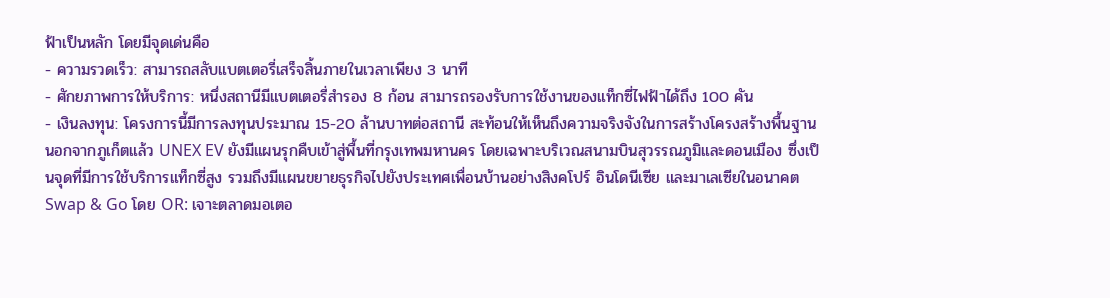ฟ้าเป็นหลัก โดยมีจุดเด่นคือ
- ความรวดเร็ว: สามารถสลับแบตเตอรี่เสร็จสิ้นภายในเวลาเพียง 3 นาที
- ศักยภาพการให้บริการ: หนึ่งสถานีมีแบตเตอรี่สำรอง 8 ก้อน สามารถรองรับการใช้งานของแท็กซี่ไฟฟ้าได้ถึง 100 คัน
- เงินลงทุน: โครงการนี้มีการลงทุนประมาณ 15-20 ล้านบาทต่อสถานี สะท้อนให้เห็นถึงความจริงจังในการสร้างโครงสร้างพื้นฐาน
นอกจากภูเก็ตแล้ว UNEX EV ยังมีแผนรุกคืบเข้าสู่พื้นที่กรุงเทพมหานคร โดยเฉพาะบริเวณสนามบินสุวรรณภูมิและดอนเมือง ซึ่งเป็นจุดที่มีการใช้บริการแท็กซี่สูง รวมถึงมีแผนขยายธุรกิจไปยังประเทศเพื่อนบ้านอย่างสิงคโปร์ อินโดนีเซีย และมาเลเซียในอนาคต
Swap & Go โดย OR: เจาะตลาดมอเตอ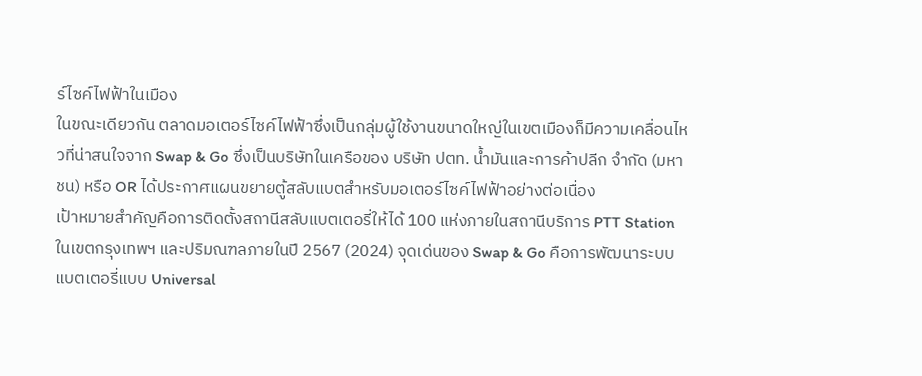ร์ไซค์ไฟฟ้าในเมือง
ในขณะเดียวกัน ตลาดมอเตอร์ไซค์ไฟฟ้าซึ่งเป็นกลุ่มผู้ใช้งานขนาดใหญ่ในเขตเมืองก็มีความเคลื่อนไหวที่น่าสนใจจาก Swap & Go ซึ่งเป็นบริษัทในเครือของ บริษัท ปตท. น้ำมันและการค้าปลีก จำกัด (มหาชน) หรือ OR ได้ประกาศแผนขยายตู้สลับแบตสำหรับมอเตอร์ไซค์ไฟฟ้าอย่างต่อเนื่อง
เป้าหมายสำคัญคือการติดตั้งสถานีสลับแบตเตอรี่ให้ได้ 100 แห่งภายในสถานีบริการ PTT Station ในเขตกรุงเทพฯ และปริมณฑลภายในปี 2567 (2024) จุดเด่นของ Swap & Go คือการพัฒนาระบบแบตเตอรี่แบบ Universal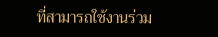ที่สามารถใช้งานร่วม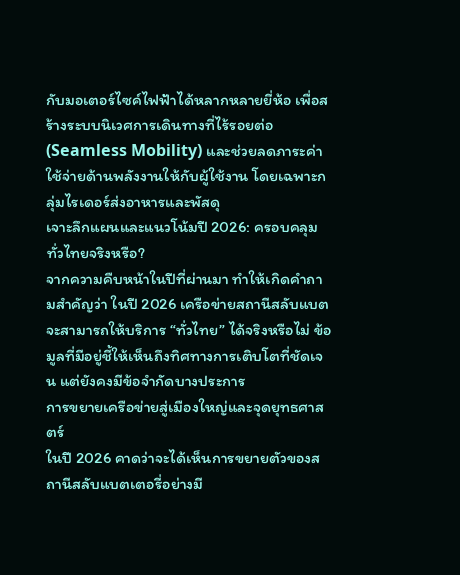กับมอเตอร์ไซค์ไฟฟ้าได้หลากหลายยี่ห้อ เพื่อสร้างระบบนิเวศการเดินทางที่ไร้รอยต่อ (Seamless Mobility) และช่วยลดภาระค่าใช้จ่ายด้านพลังงานให้กับผู้ใช้งาน โดยเฉพาะกลุ่มไรเดอร์ส่งอาหารและพัสดุ
เจาะลึกแผนและแนวโน้มปี 2026: ครอบคลุมทั่วไทยจริงหรือ?
จากความคืบหน้าในปีที่ผ่านมา ทำให้เกิดคำถามสำคัญว่า ในปี 2026 เครือข่ายสถานีสลับแบตจะสามารถให้บริการ “ทั่วไทย” ได้จริงหรือไม่ ข้อมูลที่มีอยู่ชี้ให้เห็นถึงทิศทางการเติบโตที่ชัดเจน แต่ยังคงมีข้อจำกัดบางประการ
การขยายเครือข่ายสู่เมืองใหญ่และจุดยุทธศาสตร์
ในปี 2026 คาดว่าจะได้เห็นการขยายตัวของสถานีสลับแบตเตอรี่อย่างมี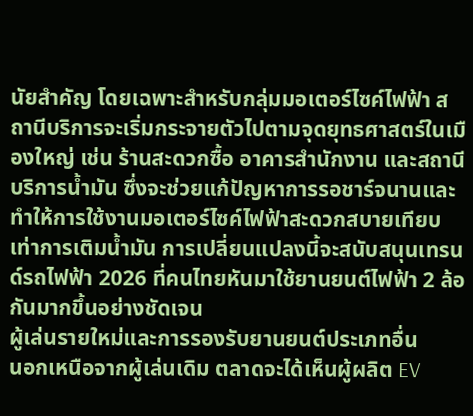นัยสำคัญ โดยเฉพาะสำหรับกลุ่มมอเตอร์ไซค์ไฟฟ้า สถานีบริการจะเริ่มกระจายตัวไปตามจุดยุทธศาสตร์ในเมืองใหญ่ เช่น ร้านสะดวกซื้อ อาคารสำนักงาน และสถานีบริการน้ำมัน ซึ่งจะช่วยแก้ปัญหาการรอชาร์จนานและทำให้การใช้งานมอเตอร์ไซค์ไฟฟ้าสะดวกสบายเทียบเท่าการเติมน้ำมัน การเปลี่ยนแปลงนี้จะสนับสนุนเทรนด์รถไฟฟ้า 2026 ที่คนไทยหันมาใช้ยานยนต์ไฟฟ้า 2 ล้อกันมากขึ้นอย่างชัดเจน
ผู้เล่นรายใหม่และการรองรับยานยนต์ประเภทอื่น
นอกเหนือจากผู้เล่นเดิม ตลาดจะได้เห็นผู้ผลิต EV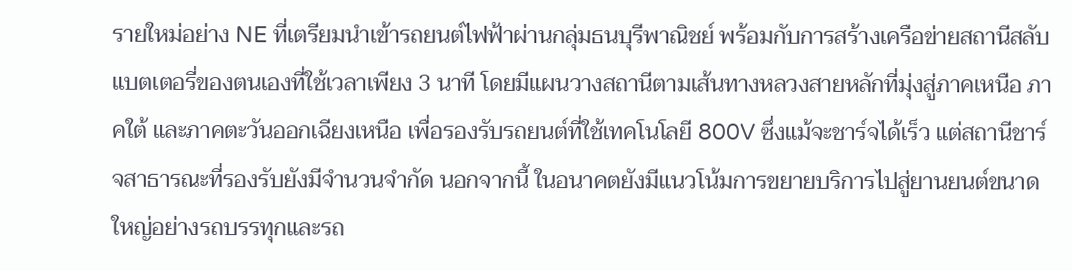รายใหม่อย่าง NE ที่เตรียมนำเข้ารถยนต์ไฟฟ้าผ่านกลุ่มธนบุรีพาณิชย์ พร้อมกับการสร้างเครือข่ายสถานีสลับแบตเตอรี่ของตนเองที่ใช้เวลาเพียง 3 นาที โดยมีแผนวางสถานีตามเส้นทางหลวงสายหลักที่มุ่งสู่ภาคเหนือ ภาคใต้ และภาคตะวันออกเฉียงเหนือ เพื่อรองรับรถยนต์ที่ใช้เทคโนโลยี 800V ซึ่งแม้จะชาร์จได้เร็ว แต่สถานีชาร์จสาธารณะที่รองรับยังมีจำนวนจำกัด นอกจากนี้ ในอนาคตยังมีแนวโน้มการขยายบริการไปสู่ยานยนต์ขนาดใหญ่อย่างรถบรรทุกและรถ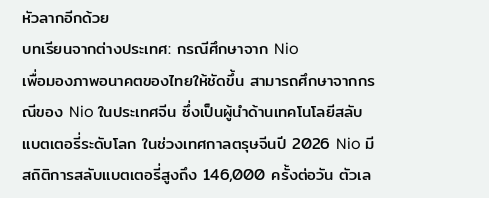หัวลากอีกด้วย
บทเรียนจากต่างประเทศ: กรณีศึกษาจาก Nio
เพื่อมองภาพอนาคตของไทยให้ชัดขึ้น สามารถศึกษาจากกรณีของ Nio ในประเทศจีน ซึ่งเป็นผู้นำด้านเทคโนโลยีสลับแบตเตอรี่ระดับโลก ในช่วงเทศกาลตรุษจีนปี 2026 Nio มีสถิติการสลับแบตเตอรี่สูงถึง 146,000 ครั้งต่อวัน ตัวเล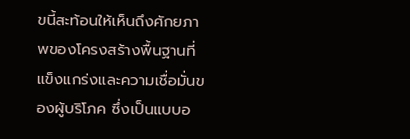ขนี้สะท้อนให้เห็นถึงศักยภาพของโครงสร้างพื้นฐานที่แข็งแกร่งและความเชื่อมั่นของผู้บริโภค ซึ่งเป็นแบบอ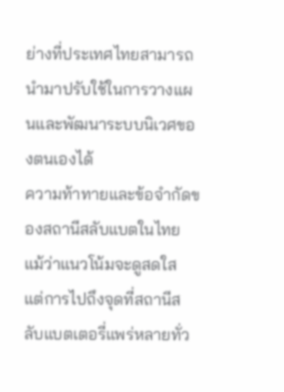ย่างที่ประเทศไทยสามารถนำมาปรับใช้ในการวางแผนและพัฒนาระบบนิเวศของตนเองได้
ความท้าทายและข้อจำกัดของสถานีสลับแบตในไทย
แม้ว่าแนวโน้มจะดูสดใส แต่การไปถึงจุดที่สถานีสลับแบตเตอรี่แพร่หลายทั่ว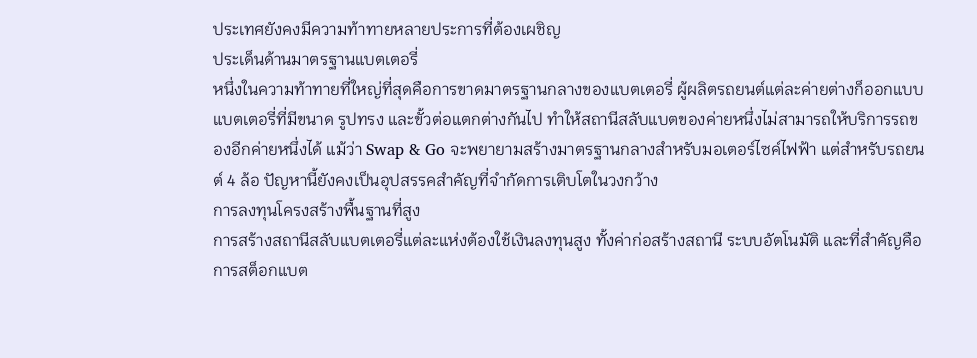ประเทศยังคงมีความท้าทายหลายประการที่ต้องเผชิญ
ประเด็นด้านมาตรฐานแบตเตอรี่
หนึ่งในความท้าทายที่ใหญ่ที่สุดคือการขาดมาตรฐานกลางของแบตเตอรี่ ผู้ผลิตรถยนต์แต่ละค่ายต่างก็ออกแบบแบตเตอรี่ที่มีขนาด รูปทรง และขั้วต่อแตกต่างกันไป ทำให้สถานีสลับแบตของค่ายหนึ่งไม่สามารถให้บริการรถของอีกค่ายหนึ่งได้ แม้ว่า Swap & Go จะพยายามสร้างมาตรฐานกลางสำหรับมอเตอร์ไซค์ไฟฟ้า แต่สำหรับรถยนต์ 4 ล้อ ปัญหานี้ยังคงเป็นอุปสรรคสำคัญที่จำกัดการเติบโตในวงกว้าง
การลงทุนโครงสร้างพื้นฐานที่สูง
การสร้างสถานีสลับแบตเตอรี่แต่ละแห่งต้องใช้เงินลงทุนสูง ทั้งค่าก่อสร้างสถานี ระบบอัตโนมัติ และที่สำคัญคือการสต็อกแบต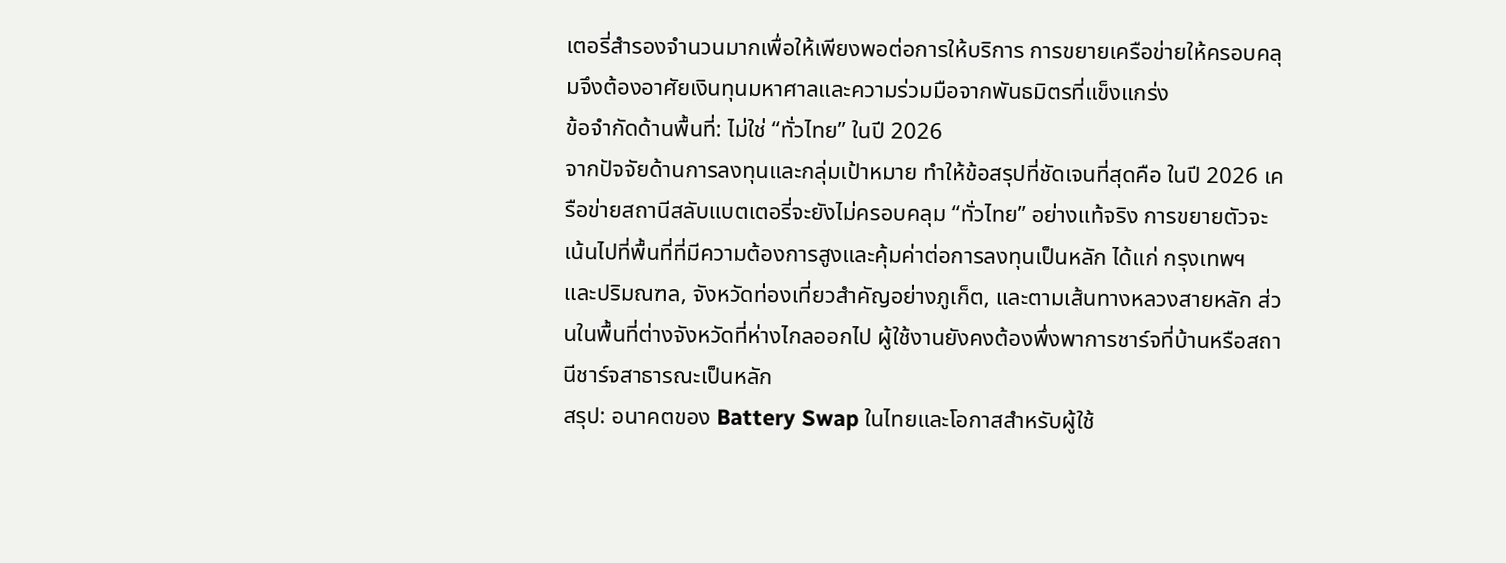เตอรี่สำรองจำนวนมากเพื่อให้เพียงพอต่อการให้บริการ การขยายเครือข่ายให้ครอบคลุมจึงต้องอาศัยเงินทุนมหาศาลและความร่วมมือจากพันธมิตรที่แข็งแกร่ง
ข้อจำกัดด้านพื้นที่: ไม่ใช่ “ทั่วไทย” ในปี 2026
จากปัจจัยด้านการลงทุนและกลุ่มเป้าหมาย ทำให้ข้อสรุปที่ชัดเจนที่สุดคือ ในปี 2026 เครือข่ายสถานีสลับแบตเตอรี่จะยังไม่ครอบคลุม “ทั่วไทย” อย่างแท้จริง การขยายตัวจะเน้นไปที่พื้นที่ที่มีความต้องการสูงและคุ้มค่าต่อการลงทุนเป็นหลัก ได้แก่ กรุงเทพฯ และปริมณฑล, จังหวัดท่องเที่ยวสำคัญอย่างภูเก็ต, และตามเส้นทางหลวงสายหลัก ส่วนในพื้นที่ต่างจังหวัดที่ห่างไกลออกไป ผู้ใช้งานยังคงต้องพึ่งพาการชาร์จที่บ้านหรือสถานีชาร์จสาธารณะเป็นหลัก
สรุป: อนาคตของ Battery Swap ในไทยและโอกาสสำหรับผู้ใช้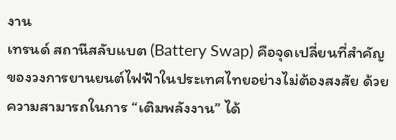งาน
เทรนด์ สถานีสลับแบต (Battery Swap) คือจุดเปลี่ยนที่สำคัญของวงการยานยนต์ไฟฟ้าในประเทศไทยอย่างไม่ต้องสงสัย ด้วยความสามารถในการ “เติมพลังงาน” ได้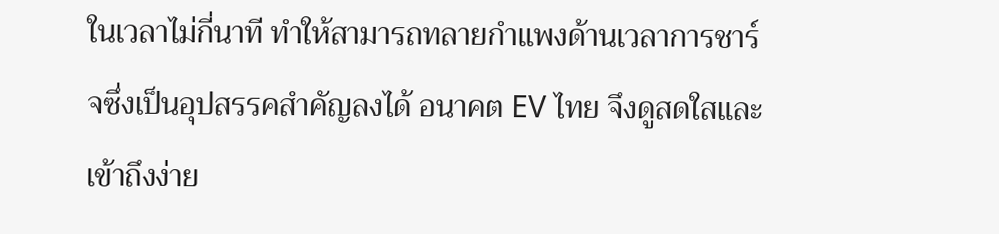ในเวลาไม่กี่นาที ทำให้สามารถทลายกำแพงด้านเวลาการชาร์จซึ่งเป็นอุปสรรคสำคัญลงได้ อนาคต EV ไทย จึงดูสดใสและเข้าถึงง่าย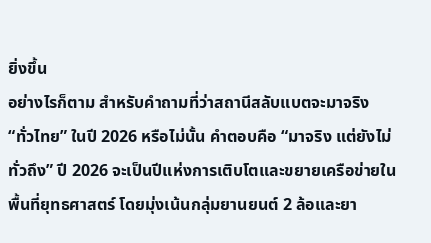ยิ่งขึ้น
อย่างไรก็ตาม สำหรับคำถามที่ว่าสถานีสลับแบตจะมาจริง “ทั่วไทย” ในปี 2026 หรือไม่นั้น คำตอบคือ “มาจริง แต่ยังไม่ทั่วถึง” ปี 2026 จะเป็นปีแห่งการเติบโตและขยายเครือข่ายในพื้นที่ยุทธศาสตร์ โดยมุ่งเน้นกลุ่มยานยนต์ 2 ล้อและยา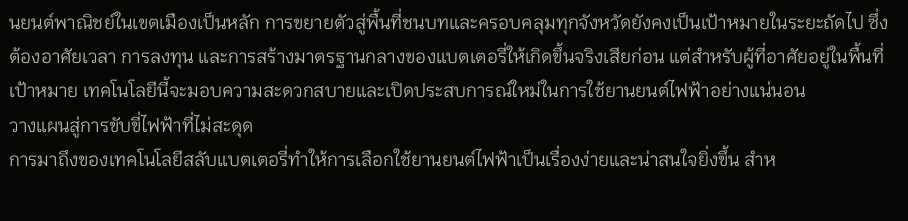นยนต์พาณิชย์ในเขตเมืองเป็นหลัก การขยายตัวสู่พื้นที่ชนบทและครอบคลุมทุกจังหวัดยังคงเป็นเป้าหมายในระยะถัดไป ซึ่งต้องอาศัยเวลา การลงทุน และการสร้างมาตรฐานกลางของแบตเตอรี่ให้เกิดขึ้นจริงเสียก่อน แต่สำหรับผู้ที่อาศัยอยู่ในพื้นที่เป้าหมาย เทคโนโลยีนี้จะมอบความสะดวกสบายและเปิดประสบการณ์ใหม่ในการใช้ยานยนต์ไฟฟ้าอย่างแน่นอน
วางแผนสู่การขับขี่ไฟฟ้าที่ไม่สะดุด
การมาถึงของเทคโนโลยีสลับแบตเตอรี่ทำให้การเลือกใช้ยานยนต์ไฟฟ้าเป็นเรื่องง่ายและน่าสนใจยิ่งขึ้น สำห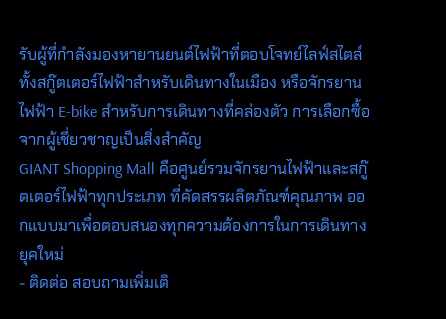รับผู้ที่กำลังมองหายานยนต์ไฟฟ้าที่ตอบโจทย์ไลฟ์สไตล์ ทั้งสกู๊ตเตอร์ไฟฟ้าสำหรับเดินทางในเมือง หรือจักรยานไฟฟ้า E-bike สำหรับการเดินทางที่คล่องตัว การเลือกซื้อจากผู้เชี่ยวชาญเป็นสิ่งสำคัญ
GIANT Shopping Mall คือศูนย์รวมจักรยานไฟฟ้าและสกู๊ตเตอร์ไฟฟ้าทุกประเภท ที่คัดสรรผลิตภัณฑ์คุณภาพ ออกแบบมาเพื่อตอบสนองทุกความต้องการในการเดินทางยุคใหม่
- ติดต่อ สอบถามเพิ่มเติ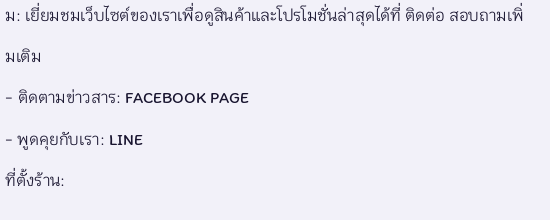ม: เยี่ยมชมเว็บไซต์ของเราเพื่อดูสินค้าและโปรโมชั่นล่าสุดได้ที่ ติดต่อ สอบถามเพิ่มเติม
- ติดตามข่าวสาร: FACEBOOK PAGE
- พูดคุยกับเรา: LINE
ที่ตั้งร้าน: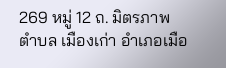269 หมู่ 12 ถ. มิตรภาพ ตำบล เมืองเก่า อำเภอเมือ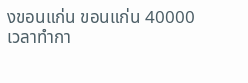งขอนแก่น ขอนแก่น 40000
เวลาทำกา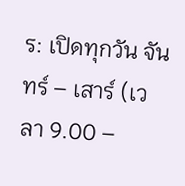ร: เปิดทุกวัน จันทร์ – เสาร์ (เวลา 9.00 –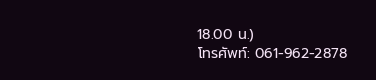18.00 น.)
โทรศัพท์: 061-962-2878